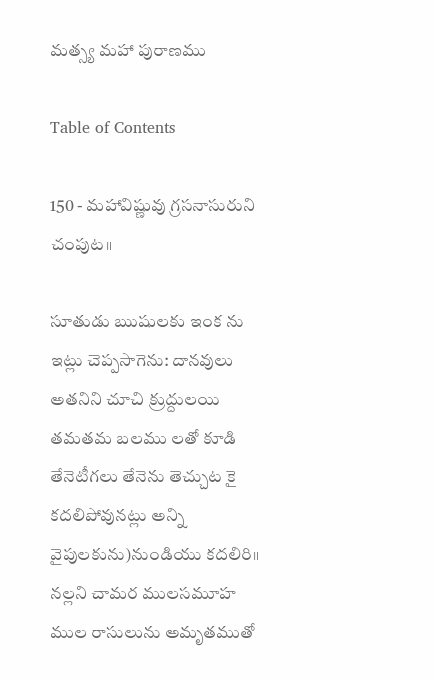మత్స్య మహా పురాణము

Table of Contents

150 - మహావిష్ణువు గ్రసనాసురుని చంపుట॥

సూతుడు ఋషులకు ఇంక ను ఇట్లు చెప్పసాగెను: దానవులు అతనిని చూచి క్రుద్దులయి తమతమ బలము లతో కూడి తేనెటీగలు తేనెను తెచ్చుట కై కదలిపోవునట్లు అన్ని వైపులకును)నుండియు కదలిరి॥ నల్లని చామర ములసమూహ ముల రాసులును అమృతముతో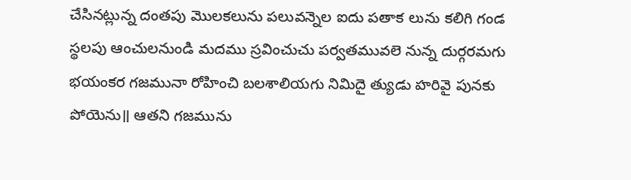చేసినట్లున్న దంతపు మొలకలును పలువన్నెల ఐదు పతాక లును కలిగి గండ స్థలపు ఆంచులనుండి మదము స్రవించుచు పర్వతమువలె నున్న దుర్గరమగు భయంకర గజమునా రోహించి బలశాలియగు నిమిదై త్యుడు హరివై పునకు పోయెను॥ ఆతని గజమును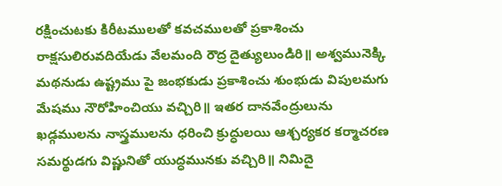రక్షించుటకు కిరీటములతో కవచములతో ప్రకాశించు రాక్షసులిరువదియేడు వేలమంది రౌద్ర దైత్యులుండిరి॥ అశ్వమునెక్కి మథనుడు ఉష్ట్రము పై జంభకుడు ప్రకాశించు శుంభుడు విపులమగు మేషము నౌరోహించియు వచ్చిరి॥ ఇతర దానవేంద్రులును ఖడ్గములను నాస్త్రములను ధరించి క్రుద్ధులయి ఆశ్చర్యకర కర్మాచరణ సమర్థుడగు విష్ణునితో యుద్ధమునకు వచ్చిరి॥ నిమిదై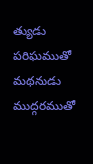త్యుడు పరిఘముతో మథనుడు ముద్గరముతో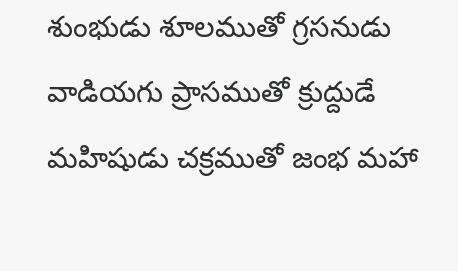శుంభుడు శూలముతో గ్రసనుడు వాడియగు ప్రాసముతో క్రుద్దుడే మహిషుడు చక్రముతో జంభ మహా